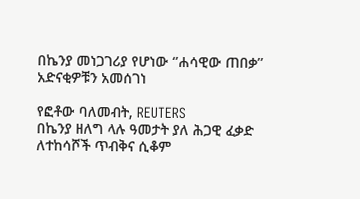በኬንያ መነጋገሪያ የሆነው ‘’ሐሳዊው ጠበቃ’’ አድናቂዎቹን አመሰገነ

የፎቶው ባለመብት, REUTERS
በኬንያ ዘለግ ላሉ ዓመታት ያለ ሕጋዊ ፈቃድ ለተከሳሾች ጥብቅና ሲቆም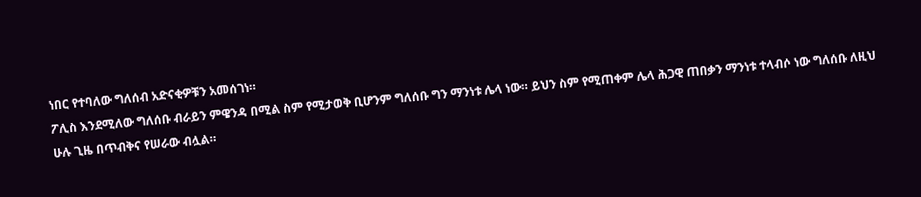ነበር የተባለው ግለሰብ አድናቂዎቹን አመሰገነ።
ፖሊስ እንደሚለው ግለሰቡ ብራይን ምዌንዳ በሚል ስም የሚታወቅ ቢሆንም ግለሰቡ ግን ማንነቱ ሌላ ነው። ይህን ስም የሚጠቀም ሌላ ሕጋዊ ጠበቃን ማንነቱ ተላብሶ ነው ግለሰቡ ለዚህ ሁሉ ጊዜ በጥብቅና የሠራው ብሏል።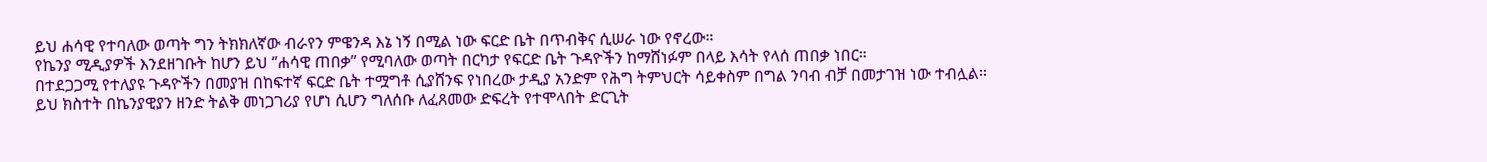ይህ ሐሳዊ የተባለው ወጣት ግን ትክክለኛው ብራየን ምዌንዳ እኔ ነኝ በሚል ነው ፍርድ ቤት በጥብቅና ሲሠራ ነው የኖረው።
የኬንያ ሚዲያዎች እንደዘገቡት ከሆን ይህ ‘’ሐሳዊ ጠበቃ’’ የሚባለው ወጣት በርካታ የፍርድ ቤት ጉዳዮችን ከማሸነፉም በላይ እሳት የላሰ ጠበቃ ነበር።
በተደጋጋሚ የተለያዩ ጉዳዮችን በመያዝ በከፍተኛ ፍርድ ቤት ተሟግቶ ሲያሸንፍ የነበረው ታዲያ አንድም የሕግ ትምህርት ሳይቀስም በግል ንባብ ብቻ በመታገዝ ነው ተብሏል።
ይህ ክስተት በኬንያዊያን ዘንድ ትልቅ መነጋገሪያ የሆነ ሲሆን ግለሰቡ ለፈጸመው ድፍረት የተሞላበት ድርጊት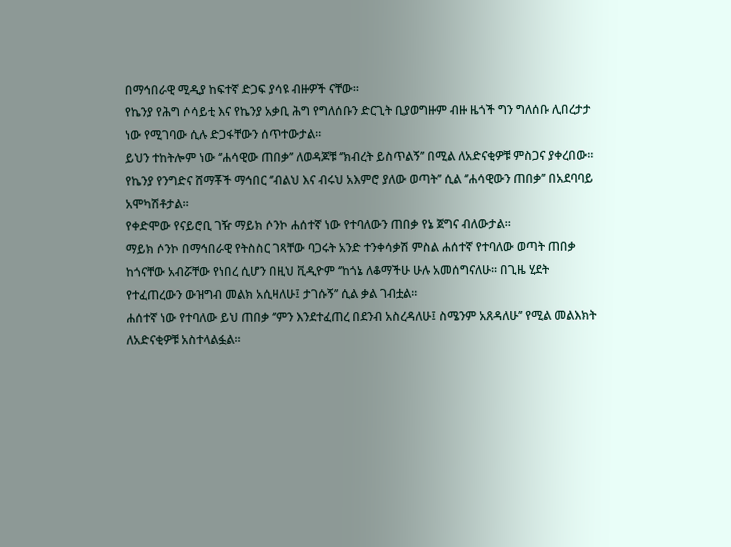በማኅበራዊ ሚዲያ ከፍተኛ ድጋፍ ያሳዩ ብዙዎች ናቸው።
የኬንያ የሕግ ሶሳይቲ እና የኬንያ አቃቢ ሕግ የግለሰቡን ድርጊት ቢያወግዙም ብዙ ዜጎች ግን ግለሰቡ ሊበረታታ ነው የሚገባው ሲሉ ድጋፋቸውን ሰጥተውታል።
ይህን ተከትሎም ነው ‘’ሐሳዊው ጠበቃ’’ ለወዳጆቹ ‘’ክብረት ይስጥልኝ’’ በሚል ለአድናቂዎቹ ምስጋና ያቀረበው።
የኬንያ የንግድና ሸማቾች ማኅበር ‘’ብልህ እና ብሩህ አእምሮ ያለው ወጣት’’ ሲል ‘’ሐሳዊውን ጠበቃ’’ በአደባባይ አሞካሽቶታል።
የቀድሞው የናይሮቢ ገዥ ማይክ ሶንኮ ሐሰተኛ ነው የተባለውን ጠበቃ የኔ ጀግና ብለውታል።
ማይክ ሶንኮ በማኅበራዊ የትስስር ገጻቸው ባጋሩት አንድ ተንቀሳቃሽ ምስል ሐሰተኛ የተባለው ወጣት ጠበቃ ከጎናቸው አብሯቸው የነበረ ሲሆን በዚህ ቪዲዮም ‘’ከጎኔ ለቆማችሁ ሁሉ አመሰግናለሁ። በጊዜ ሂደት የተፈጠረውን ውዝግብ መልክ አሲዛለሁ፤ ታገሱኝ’’ ሲል ቃል ገብቷል።
ሐሰተኛ ነው የተባለው ይህ ጠበቃ ‘’ምን እንደተፈጠረ በደንብ አስረዳለሁ፤ ስሜንም አጸዳለሁ’’ የሚል መልእክት ለአድናቂዎቹ አስተላልፏል።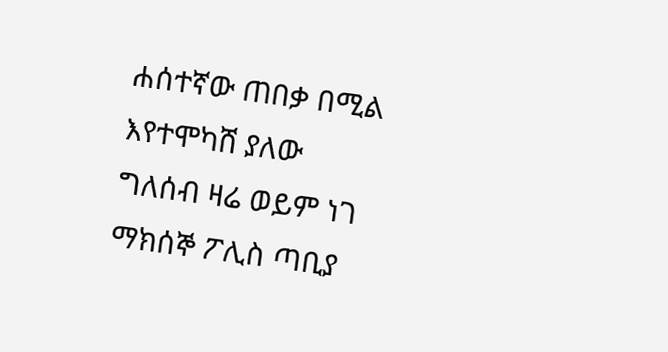ሐሰተኛው ጠበቃ በሚል እየተሞካሸ ያለው ግለሰብ ዛሬ ወይም ነገ ማክሰኞ ፖሊስ ጣቢያ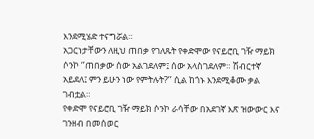እንደሚሄድ ተናግሯል።
አጋርነታቸውን ለዚህ ጠበቃ የገለጹት የቀድሞው የናይሮቢ ገዥ ማይክ ሶንኮ ‘’ጠበቃው ሰው አልገደለም፤ ሰው አላስገደለም። ሽብርተኛ አይደለ፤ ምን ይሁን ነው የምትሉት?’’ ሲል ከጎኑ እንደሚቆሙ ቃል ገብቷል።
የቀድሞ የናይሮቢ ገዥ ማይክ ሶንኮ ራሳቸው በአደገኛ እጽ ዝውውር እና ገንዘብ በመሰወር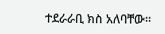ተደራራቢ ክስ አለባቸው።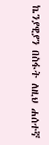ኬንያዊያን በስፋት ለዚህ ሐሰተኛ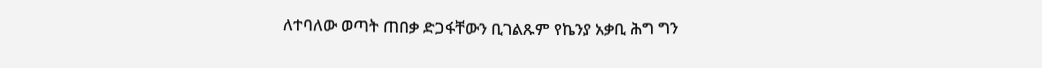ለተባለው ወጣት ጠበቃ ድጋፋቸውን ቢገልጹም የኬንያ አቃቢ ሕግ ግን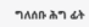ግለሰቡ ሕግ ፊት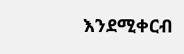እንደሚቀርብ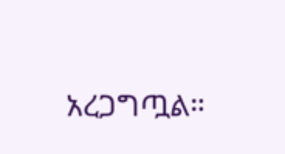አረጋግጧል።